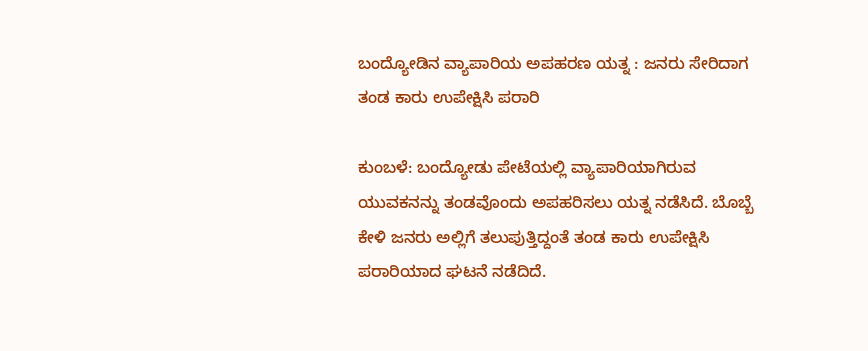ಬಂದ್ಯೋಡಿನ ವ್ಯಾಪಾರಿಯ ಅಪಹರಣ ಯತ್ನ : ಜನರು ಸೇರಿದಾಗ ತಂಡ ಕಾರು ಉಪೇಕ್ಷಿಸಿ ಪರಾರಿ

ಕುಂಬಳೆ: ಬಂದ್ಯೋಡು ಪೇಟೆಯಲ್ಲಿ ವ್ಯಾಪಾರಿಯಾಗಿರುವ ಯುವಕನನ್ನು ತಂಡವೊಂದು ಅಪಹರಿಸಲು ಯತ್ನ ನಡೆಸಿದೆ. ಬೊಬ್ಬೆ ಕೇಳಿ ಜನರು ಅಲ್ಲಿಗೆ ತಲುಪುತ್ತಿದ್ದಂತೆ ತಂಡ ಕಾರು ಉಪೇಕ್ಷಿಸಿ ಪರಾರಿಯಾದ ಘಟನೆ ನಡೆದಿದೆ.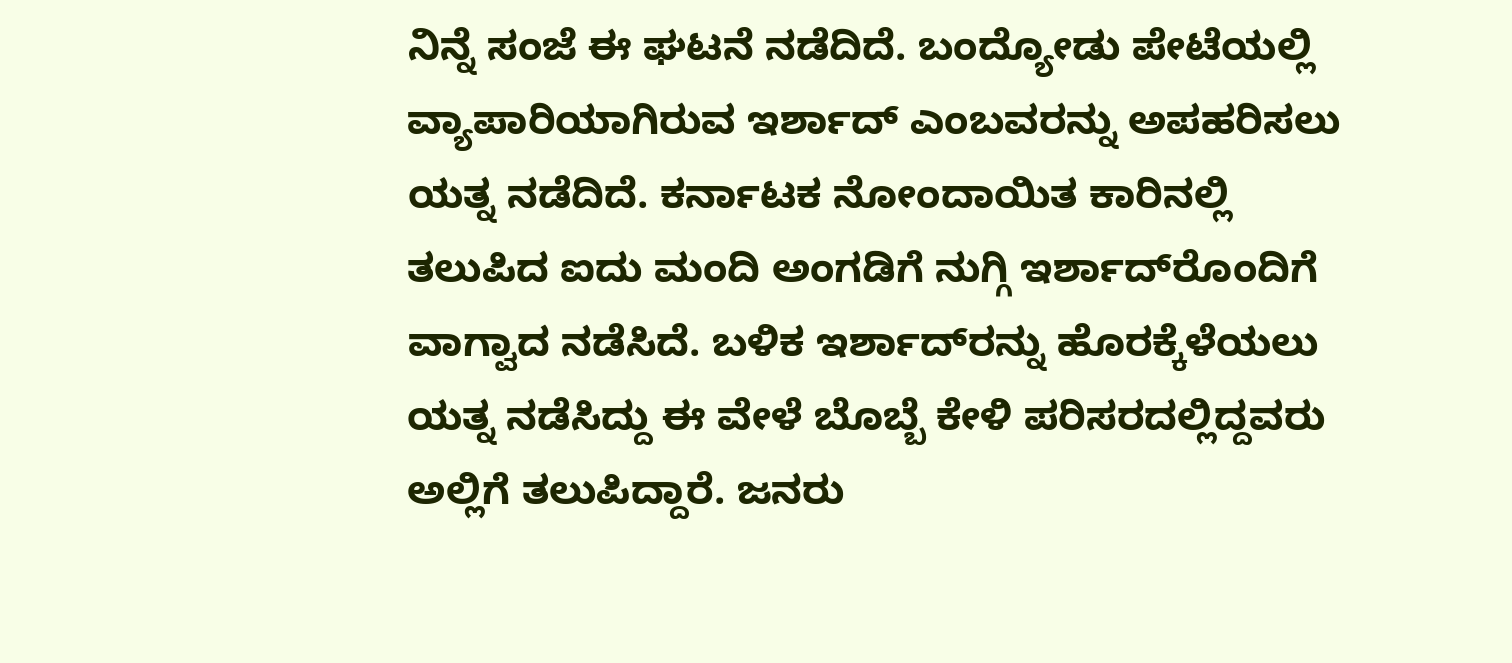ನಿನ್ನೆ ಸಂಜೆ ಈ ಘಟನೆ ನಡೆದಿದೆ. ಬಂದ್ಯೋಡು ಪೇಟೆಯಲ್ಲಿ ವ್ಯಾಪಾರಿಯಾಗಿರುವ ಇರ್ಶಾದ್ ಎಂಬವರನ್ನು ಅಪಹರಿಸಲು ಯತ್ನ ನಡೆದಿದೆ. ಕರ್ನಾಟಕ ನೋಂದಾಯಿತ ಕಾರಿನಲ್ಲಿ ತಲುಪಿದ ಐದು ಮಂದಿ ಅಂಗಡಿಗೆ ನುಗ್ಗಿ ಇರ್ಶಾದ್‌ರೊಂದಿಗೆ ವಾಗ್ವಾದ ನಡೆಸಿದೆ. ಬಳಿಕ ಇರ್ಶಾದ್‌ರನ್ನು ಹೊರಕ್ಕೆಳೆಯಲು ಯತ್ನ ನಡೆಸಿದ್ದು ಈ ವೇಳೆ ಬೊಬ್ಬೆ ಕೇಳಿ ಪರಿಸರದಲ್ಲಿದ್ದವರು ಅಲ್ಲಿಗೆ ತಲುಪಿದ್ದಾರೆ. ಜನರು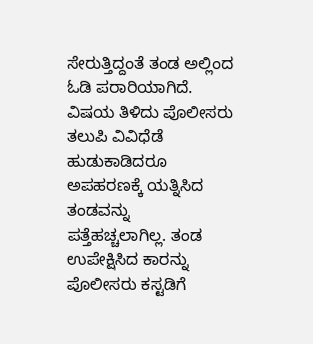ಸೇರುತ್ತಿದ್ದಂತೆ ತಂಡ ಅಲ್ಲಿಂದ ಓಡಿ ಪರಾರಿಯಾಗಿದೆ. ವಿಷಯ ತಿಳಿದು ಪೊಲೀಸರು ತಲುಪಿ ವಿವಿಧೆಡೆ ಹುಡುಕಾಡಿದರೂ ಅಪಹರಣಕ್ಕೆ ಯತ್ನಿಸಿದ ತಂಡವನ್ನು ಪತ್ತೆಹಚ್ಚಲಾಗಿಲ್ಲ. ತಂಡ ಉಪೇಕ್ಷಿಸಿದ ಕಾರನ್ನು ಪೊಲೀಸರು ಕಸ್ಟಡಿಗೆ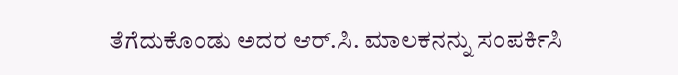ತೆಗೆದುಕೊಂಡು ಅದರ ಆರ್.ಸಿ. ಮಾಲಕನನ್ನು ಸಂಪರ್ಕಿಸಿ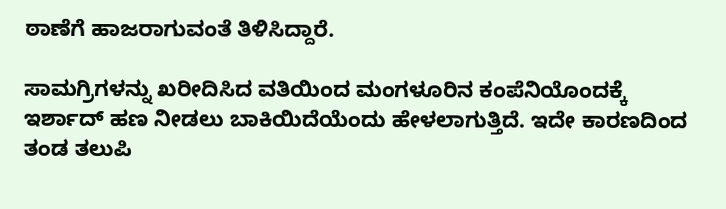ಠಾಣೆಗೆ ಹಾಜರಾಗುವಂತೆ ತಿಳಿಸಿದ್ದಾರೆ.

ಸಾಮಗ್ರಿಗಳನ್ನು ಖರೀದಿಸಿದ ವತಿಯಿಂದ ಮಂಗಳೂರಿನ ಕಂಪೆನಿಯೊಂದಕ್ಕೆ ಇರ್ಶಾದ್ ಹಣ ನೀಡಲು ಬಾಕಿಯಿದೆಯೆಂದು ಹೇಳಲಾಗುತ್ತಿದೆ. ಇದೇ ಕಾರಣದಿಂದ ತಂಡ ತಲುಪಿ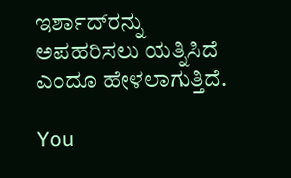ಇರ್ಶಾದ್‌ರನ್ನು ಅಪಹರಿಸಲು ಯತ್ನಿಸಿದೆ ಎಂದೂ ಹೇಳಲಾಗುತ್ತಿದೆ.

You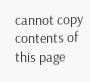cannot copy contents of this page